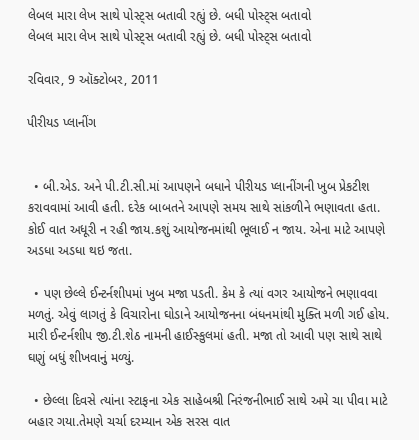લેબલ મારા લેખ સાથે પોસ્ટ્સ બતાવી રહ્યું છે. બધી પોસ્ટ્સ બતાવો
લેબલ મારા લેખ સાથે પોસ્ટ્સ બતાવી રહ્યું છે. બધી પોસ્ટ્સ બતાવો

રવિવાર, 9 ઑક્ટોબર, 2011

પીરીયડ પ્લાનીંગ


  • બી.એડ. અને પી.ટી.સી.માં આપણને બધાને પીરીયડ પ્લાનીંગની ખુબ પ્રેકટીશ કરાવવામાં આવી હતી. દરેક બાબતને આપણે સમય સાથે સાંકળીને ભણાવતા હતા. કોઈ વાત અધૂરી ન રહી જાય.કશું આયોજનમાંથી ભૂલાઈ ન જાય. એના માટે આપણે અડધા અડધા થઇ જતા.

  • પણ છેલ્લે ઈન્ટર્નશીપમાં ખુબ મજા પડતી. કેમ કે ત્યાં વગર આયોજને ભણાવવા મળતું. એવું લાગતું કે વિચારોના ઘોડાને આયોજનના બંધનમાંથી મુક્તિ મળી ગઈ હોય. મારી ઈન્ટર્નશીપ જી.ટી.શેઠ નામની હાઈસ્કુલમાં હતી. મજા તો આવી પણ સાથે સાથે ઘણું બધું શીખવાનું મળ્યું.

  • છેલ્લા દિવસે ત્યાંના સ્ટાફના એક સાહેબશ્રી નિરંજનીભાઈ સાથે અમે ચા પીવા માટે બહાર ગયા.તેમણે ચર્ચા દરમ્યાન એક સરસ વાત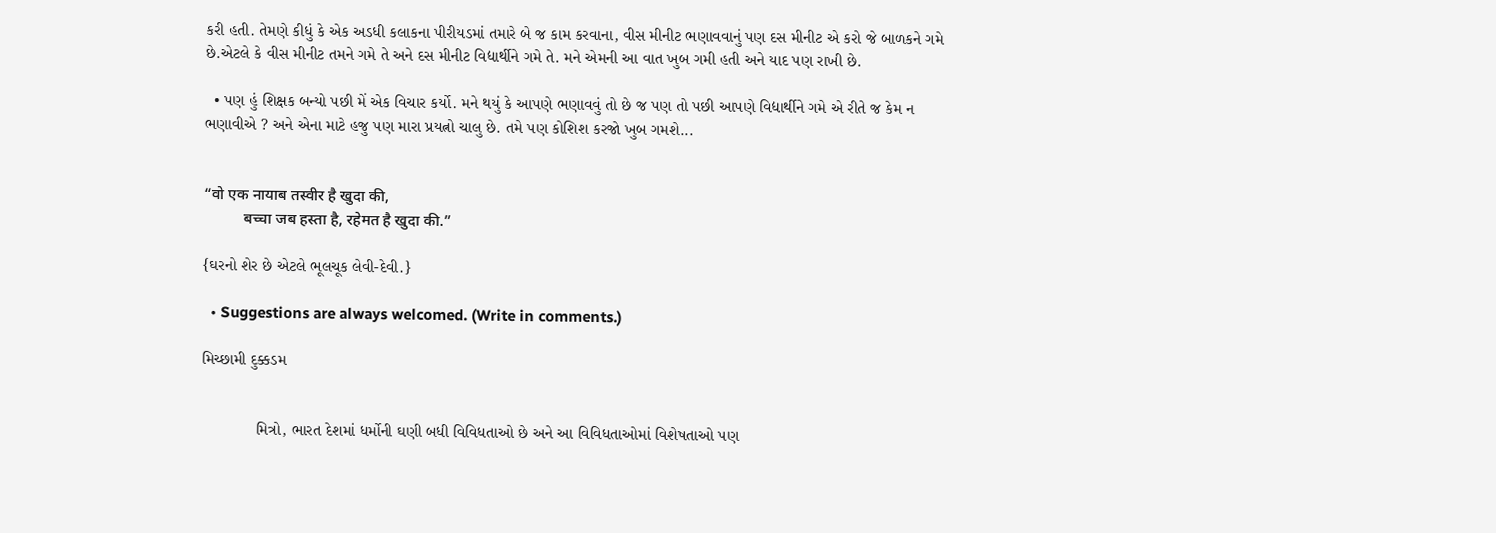કરી હતી. તેમણે કીધું કે એક અડધી કલાકના પીરીયડમાં તમારે બે જ કામ કરવાના, વીસ મીનીટ ભણાવવાનું પણ દસ મીનીટ એ કરો જે બાળકને ગમે છે.એટલે કે વીસ મીનીટ તમને ગમે તે અને દસ મીનીટ વિદ્યાર્થીને ગમે તે. મને એમની આ વાત ખુબ ગમી હતી અને યાદ પણ રાખી છે.

  • પણ હું શિક્ષક બન્યો પછી મેં એક વિચાર કર્યો. મને થયું કે આપણે ભણાવવું તો છે જ પણ તો પછી આપણે વિદ્યાર્થીને ગમે એ રીતે જ કેમ ન ભણાવીએ ? અને એના માટે હજુ પણ મારા પ્રયત્નો ચાલુ છે. તમે પણ કોશિશ કરજો ખુબ ગમશે...


“वो एक नायाब तस्वीर है खुदा की,
          बच्चा जब हस्ता है, रहेमत है खुदा की.”

{ઘરનો શેર છે એટલે ભૂલચૂક લેવી-દેવી.}

  • Suggestions are always welcomed. (Write in comments.)

મિચ્છામી દુક્કડમ


            મિત્રો, ભારત દેશમાં ધર્મોની ઘણી બધી વિવિધતાઓ છે અને આ વિવિધતાઓમાં વિશેષતાઓ પણ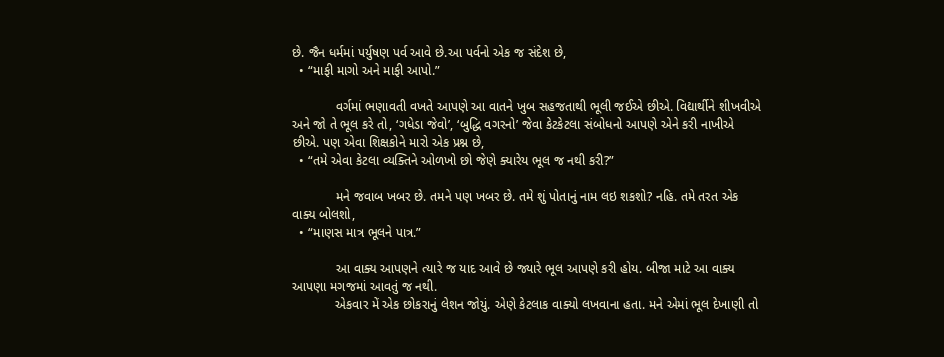છે. જૈન ધર્મમાં પર્યુષણ પર્વ આવે છે.આ પર્વનો એક જ સંદેશ છે,
  • “માફી માગો અને માફી આપો.”

            વર્ગમાં ભણાવતી વખતે આપણે આ વાતને ખુબ સહજતાથી ભૂલી જઈએ છીએ. વિદ્યાર્થીને શીખવીએ અને જો તે ભૂલ કરે તો, ‘ગધેડા જેવો’, ‘બુદ્ધિ વગરનો’ જેવા કેટકેટલા સંબોધનો આપણે એને કરી નાખીએ છીએ. પણ એવા શિક્ષકોને મારો એક પ્રશ્ન છે,
  • “તમે એવા કેટલા વ્યક્તિને ઓળખો છો જેણે ક્યારેય ભૂલ જ નથી કરી?”

            મને જવાબ ખબર છે. તમને પણ ખબર છે. તમે શું પોતાનું નામ લઇ શકશો? નહિ. તમે તરત એક વાક્ય બોલશો,
  • “માણસ માત્ર ભૂલને પાત્ર.”

            આ વાક્ય આપણને ત્યારે જ યાદ આવે છે જ્યારે ભૂલ આપણે કરી હોય. બીજા માટે આ વાક્ય આપણા મગજમાં આવતું જ નથી.
            એકવાર મેં એક છોકરાનું લેશન જોયું. એણે કેટલાક વાક્યો લખવાના હતા. મને એમાં ભૂલ દેખાણી તો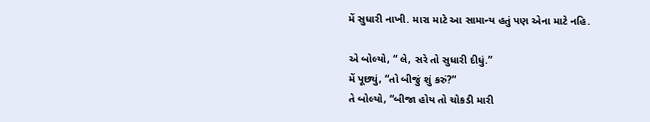મેં સુધારી નાખી. મારા માટે આ સામાન્ય હતું પણ એના માટે નહિ.

એ બોલ્યો, “ લે, સરે તો સુધારી દીધું.”
મેં પૂછ્યું, “તો બીજું શું કરું?”
તે બોલ્યો, “બીજા હોય તો ચોકડી મારી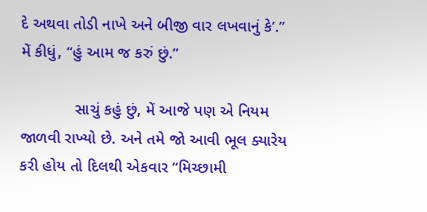દે અથવા તોડી નાખે અને બીજી વાર લખવાનું કે’.”
મેં કીધું, “હું આમ જ કરું છું.”

            સાચું કહું છું, મેં આજે પણ એ નિયમ જાળવી રાખ્યો છે. અને તમે જો આવી ભૂલ ક્યારેય કરી હોય તો દિલથી એકવાર “મિચ્છામી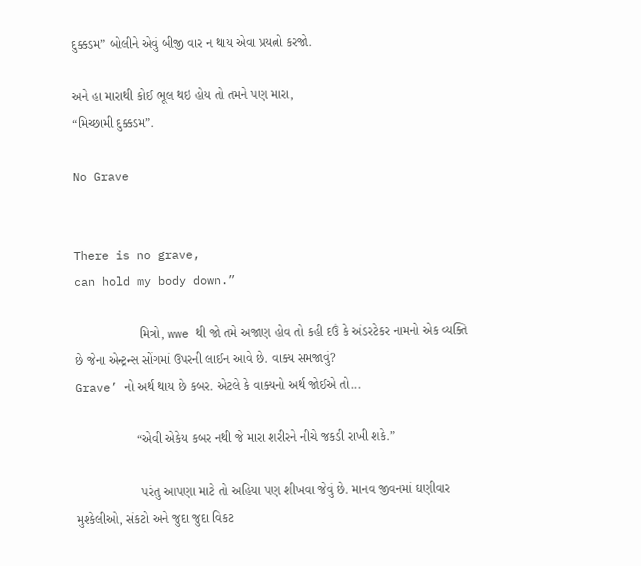દુક્કડમ” બોલીને એવું બીજી વાર ન થાય એવા પ્રયત્નો કરજો.

અને હા મારાથી કોઈ ભૂલ થઇ હોય તો તમને પણ મારા,
“મિચ્છામી દુક્કડમ”.

No Grave


There is no grave,
can hold my body down.”

                  મિત્રો, wwe થી જો તમે અજાણ હોવ તો કહી દઉં કે અંડરટેકર નામનો એક વ્યક્તિ છે જેના એન્ટ્રન્સ સોંગમાં ઉપરની લાઈન આવે છે. વાક્ય સમજાવું?
Grave’ નો અર્થ થાય છે કબર. એટલે કે વાક્યનો અર્થ જોઈએ તો...

                 “એવી એકેય કબર નથી જે મારા શરીરને નીચે જકડી રાખી શકે.”

                  પરંતુ આપણા માટે તો અહિયા પણ શીખવા જેવું છે. માનવ જીવનમાં ઘણીવાર મુશ્કેલીઓ, સંકટો અને જુદા જુદા વિકટ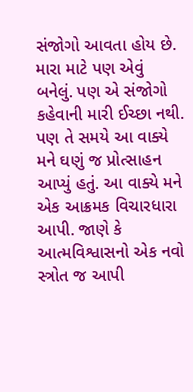સંજોગો આવતા હોય છે. મારા માટે પણ એવું બનેલું. પણ એ સંજોગો કહેવાની મારી ઈચ્છા નથી. પણ તે સમયે આ વાક્યે મને ઘણું જ પ્રોત્સાહન આપ્યું હતું. આ વાક્યે મને એક આક્રમક વિચારધારા આપી. જાણે કે આત્મવિશ્વાસનો એક નવો સ્ત્રોત જ આપી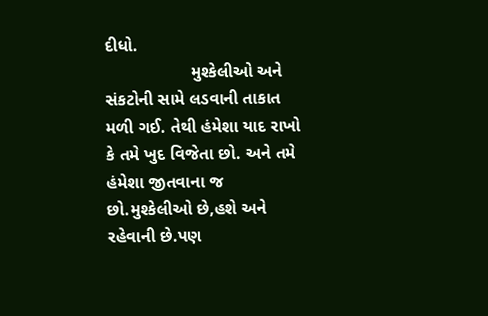દીધો.
                  મુશ્કેલીઓ અને સંકટોની સામે લડવાની તાકાત મળી ગઈ. તેથી હંમેશા યાદ રાખો કે તમે ખુદ વિજેતા છો. અને તમે હંમેશા જીતવાના જ છો.મુશ્કેલીઓ છે,હશે અને રહેવાની છે.પણ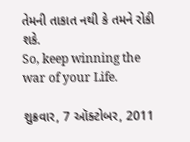તેમની તાકાત નથી કે તમને રોકી શકે.
So, keep winning the war of your Life.

શુક્રવાર, 7 ઑક્ટોબર, 2011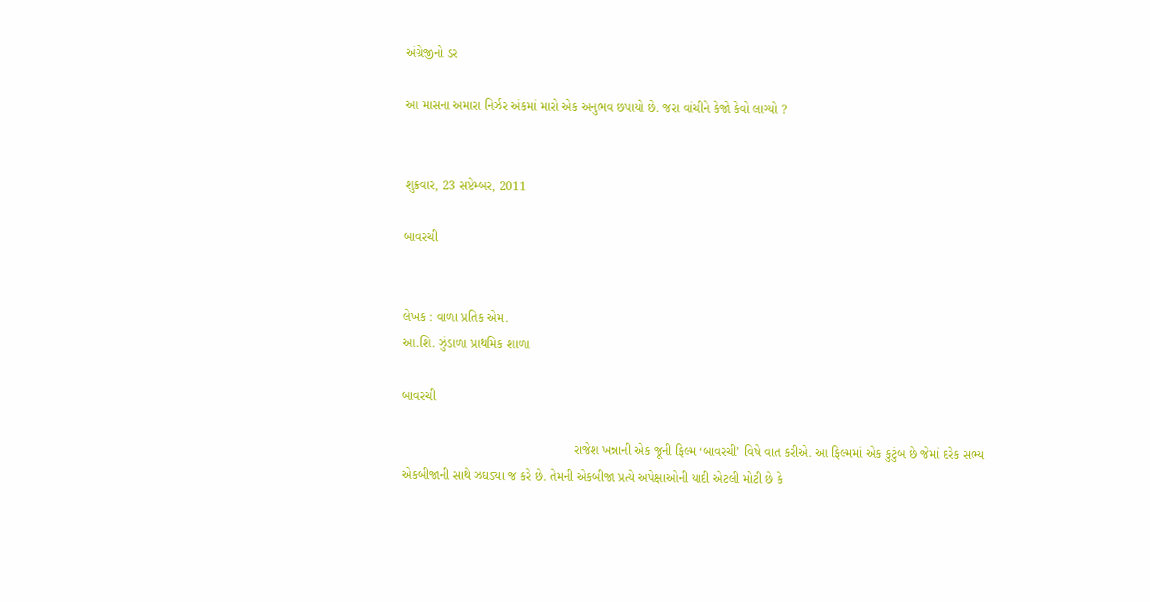અંગ્રેજીનો ડર

આ માસના અમારા નિર્ઝર અંકમાં મારો એક અનુભવ છપાયો છે. જરા વાંચીને કેજો કેવો લાગ્યો ?


શુક્રવાર, 23 સપ્ટેમ્બર, 2011

બાવરચી


લેખક : વાળા પ્રતિક એમ.
આ.શિ. ઝુંડાળા પ્રાથમિક શાળા

બાવરચી

                                                રાજેશ ખન્નાની એક જૂની ફિલ્મ ‘બાવરચી’ વિષે વાત કરીએ. આ ફિલ્મમાં એક કુટુંબ છે જેમાં દરેક સભ્ય એકબીજાની સાથે ઝઘડ્યા જ કરે છે. તેમની એકબીજા પ્રત્યે અપેક્ષાઓની યાદી એટલી મોટી છે કે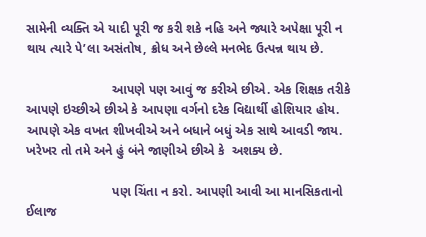સામેની વ્યક્તિ એ યાદી પૂરી જ કરી શકે નહિ અને જ્યારે અપેક્ષા પૂરી ન થાય ત્યારે પે’લા અસંતોષ, ક્રોધ અને છેલ્લે મનભેદ ઉત્પન્ન થાય છે.

                        આપણે પણ આવું જ કરીએ છીએ. એક શિક્ષક તરીકે આપણે ઇચ્છીએ છીએ કે આપણા વર્ગનો દરેક વિદ્યાર્થી હોશિયાર હોય. આપણે એક વખત શીખવીએ અને બધાને બધું એક સાથે આવડી જાય. ખરેખર તો તમે અને હું બંને જાણીએ છીએ કે  અશક્ય છે.

                        પણ ચિંતા ન કરો. આપણી આવી આ માનસિકતાનો ઈલાજ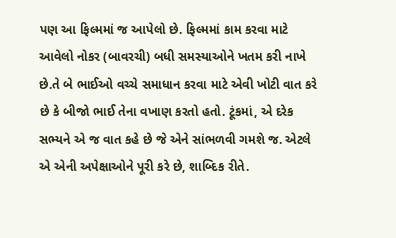પણ આ ફિલ્મમાં જ આપેલો છે. ફિલ્મમાં કામ કરવા માટે આવેલો નોકર (બાવરચી) બધી સમસ્યાઓને ખતમ કરી નાખે છે.તે બે ભાઈઓ વચ્ચે સમાધાન કરવા માટે એવી ખોટી વાત કરે છે કે બીજો ભાઈ તેના વખાણ કરતો હતો. ટૂંકમાં, એ દરેક સભ્યને એ જ વાત કહે છે જે એને સાંભળવી ગમશે જ. એટલે એ એની અપેક્ષાઓને પૂરી કરે છે, શાબ્દિક રીતે.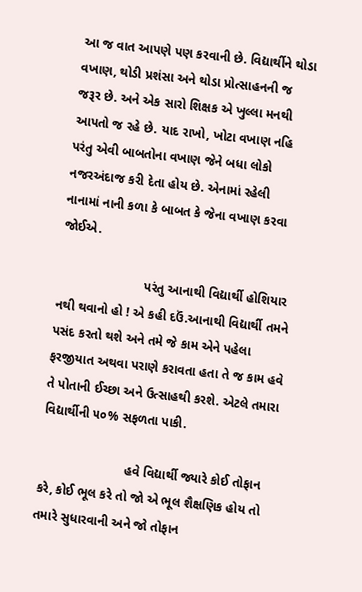આ જ વાત આપણે પણ કરવાની છે. વિદ્યાર્થીને થોડા વખાણ, થોડી પ્રશંસા અને થોડા પ્રોત્સાહનની જ જરૂર છે. અને એક સારો શિક્ષક એ ખુલ્લા મનથી આપતો જ રહે છે. યાદ રાખો, ખોટા વખાણ નહિ પરંતુ એવી બાબતોના વખાણ જેને બધા લોકો નજરઅંદાજ કરી દેતા હોય છે. એનામાં રહેલી નાનામાં નાની કળા કે બાબત કે જેના વખાણ કરવા જોઈએ.

                        પરંતુ આનાથી વિદ્યાર્થી હોશિયાર નથી થવાનો હો ! એ કહી દઉં.આનાથી વિદ્યાર્થી તમને પસંદ કરતો થશે અને તમે જે કામ એને પહેલા ફરજીયાત અથવા પરાણે કરાવતા હતા તે જ કામ હવે તે પોતાની ઈચ્છા અને ઉત્સાહથી કરશે. એટલે તમારા વિદ્યાર્થીની ૫૦% સફળતા પાકી.

                        હવે વિદ્યાર્થી જ્યારે કોઈ તોફાન કરે, કોઈ ભૂલ કરે તો જો એ ભૂલ શૈક્ષણિક હોય તો તમારે સુધારવાની અને જો તોફાન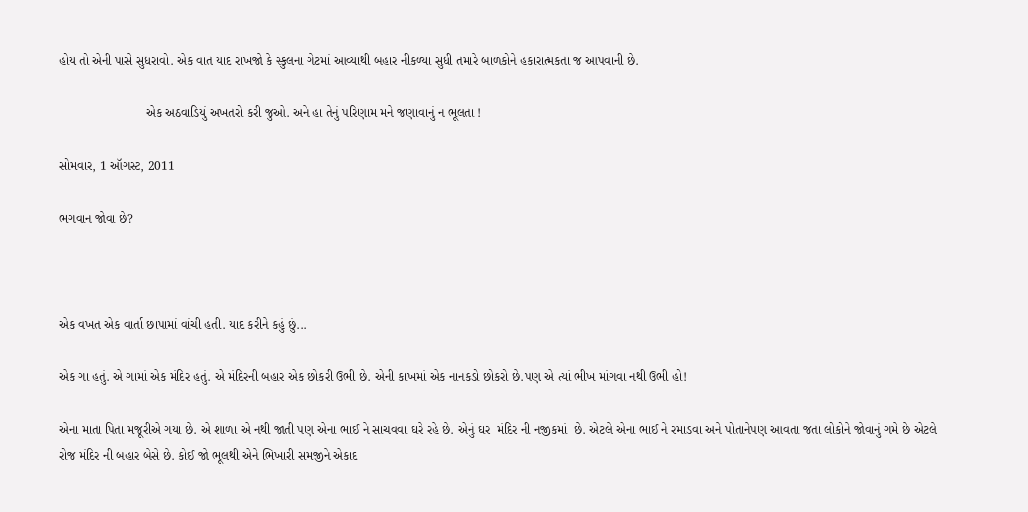હોય તો એની પાસે સુધરાવો. એક વાત યાદ રાખજો કે સ્કુલના ગેટમાં આવ્યાથી બહાર નીકળ્યા સુધી તમારે બાળકોને હકારાત્મકતા જ આપવાની છે.

                        એક અઠવાડિયું અખતરો કરી જુઓ. અને હા તેનું પરિણામ મને જણાવાનું ન ભૂલતા !

સોમવાર, 1 ઑગસ્ટ, 2011

ભગવાન જોવા છે?



એક વખત એક વાર્તા છાપામાં વાંચી હતી. યાદ કરીને કહું છું...

એક ગા હતું. એ ગામાં એક મંદિર હતું. એ મંદિરની બહાર એક છોકરી ઉભી છે. એની કાખમાં એક નાનકડો છોકરો છે.પણ એ ત્યાં ભીખ માંગવા નથી ઉભી હો!

એના માતા પિતા મજૂરીએ ગયા છે. એ શાળા એ નથી જાતી પણ એના ભાઈ ને સાચવવા ઘરે રહે છે. એનું ઘર  મંદિર ની નજીકમાં  છે. એટલે એના ભાઈ ને રમાડવા અને પોતાનેપણ આવતા જતા લોકોને જોવાનું ગમે છે એટલે રોજ મંદિર ની બહાર બેસે છે. કોઈ જો ભૂલથી એને ભિખારી સમજીને એકાદ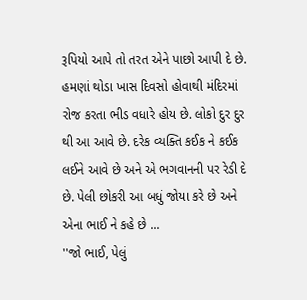રૂપિયો આપે તો તરત એને પાછો આપી દે છે.
હમણાં થોડા ખાસ દિવસો હોવાથી મંદિરમાં રોજ કરતા ભીડ વધારે હોય છે. લોકો દુર દુર થી આ આવે છે. દરેક વ્યક્તિ કઈક ને કઈક લઈને આવે છે અને એ ભગવાનની પર રેડી દે છે. પેલી છોકરી આ બધું જોયા કરે છે અને એના ભાઈ ને કહે છે ...
''જો ભાઈ, પેલું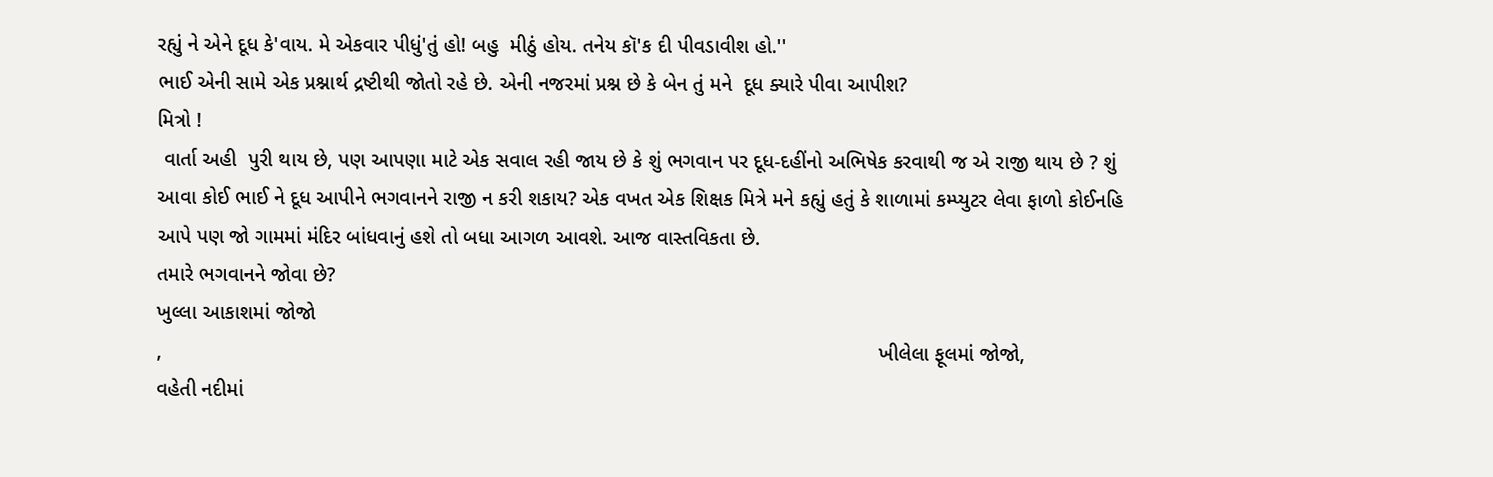રહ્યું ને એને દૂધ કે'વાય. મે એકવાર પીધું'તું હો! બહુ  મીઠું હોય. તનેય કૉ'ક દી પીવડાવીશ હો.''
ભાઈ એની સામે એક પ્રશ્નાર્થ દ્રષ્ટીથી જોતો રહે છે. એની નજરમાં પ્રશ્ન છે કે બેન તું મને  દૂધ ક્યારે પીવા આપીશ?
મિત્રો !
 વાર્તા અહી  પુરી થાય છે, પણ આપણા માટે એક સવાલ રહી જાય છે કે શું ભગવાન પર દૂધ-દહીંનો અભિષેક કરવાથી જ એ રાજી થાય છે ? શું આવા કોઈ ભાઈ ને દૂધ આપીને ભગવાનને રાજી ન કરી શકાય? એક વખત એક શિક્ષક મિત્રે મને કહ્યું હતું કે શાળામાં કમ્પ્યુટર લેવા ફાળો કોઈનહિ આપે પણ જો ગામમાં મંદિર બાંધવાનું હશે તો બધા આગળ આવશે. આજ વાસ્તવિકતા છે.
તમારે ભગવાનને જોવા છે?
ખુલ્લા આકાશમાં જોજો
,                                                                                                                              ખીલેલા ફૂલમાં જોજો,                                                                                                                           વહેતી નદીમાં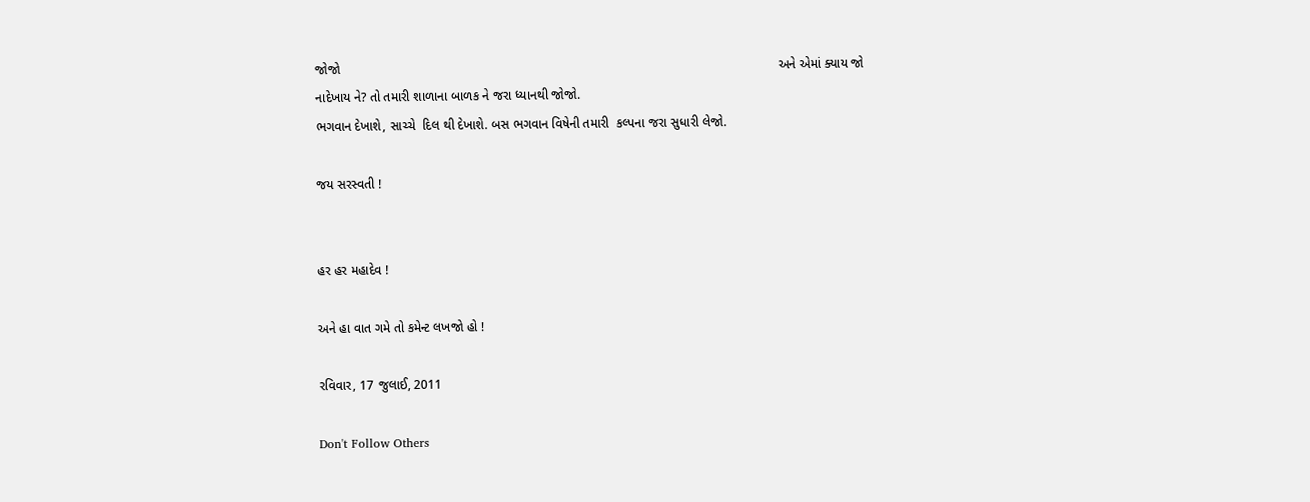જોજો                                                                                                                          અને એમાં ક્યાય જો નાદેખાય ને? તો તમારી શાળાના બાળક ને જરા ધ્યાનથી જોજો.
ભગવાન દેખાશે, સાચ્ચે  દિલ થી દેખાશે. બસ ભગવાન વિષેની તમારી  કલ્પના જરા સુધારી લેજો.

જય સરસ્વતી !


હર હર મહાદેવ !

અને હા વાત ગમે તો કમેન્ટ લખજો હો !

રવિવાર, 17 જુલાઈ, 2011

Don't Follow Others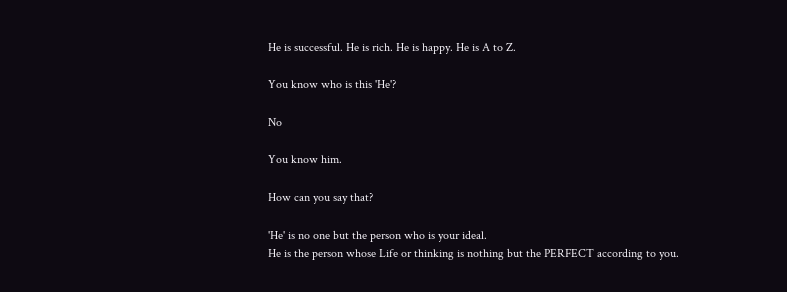He is successful. He is rich. He is happy. He is A to Z.

You know who is this 'He'?

No

You know him.

How can you say that?

'He' is no one but the person who is your ideal.
He is the person whose Life or thinking is nothing but the PERFECT according to you.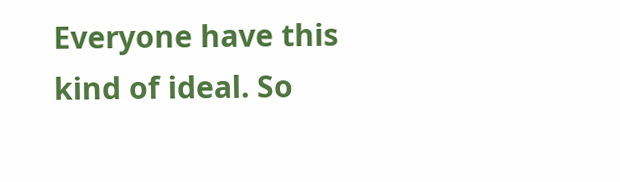Everyone have this kind of ideal. So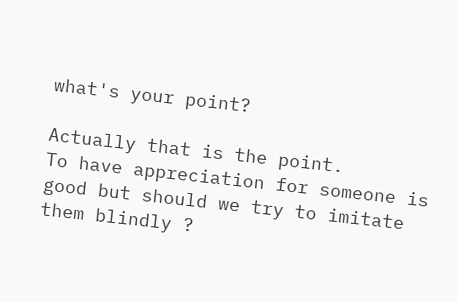what's your point?

Actually that is the point.
To have appreciation for someone is good but should we try to imitate them blindly ?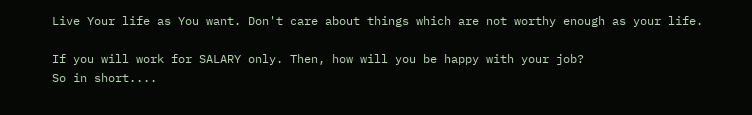Live Your life as You want. Don't care about things which are not worthy enough as your life.

If you will work for SALARY only. Then, how will you be happy with your job?
So in short....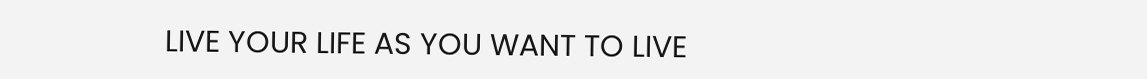LIVE YOUR LIFE AS YOU WANT TO LIVE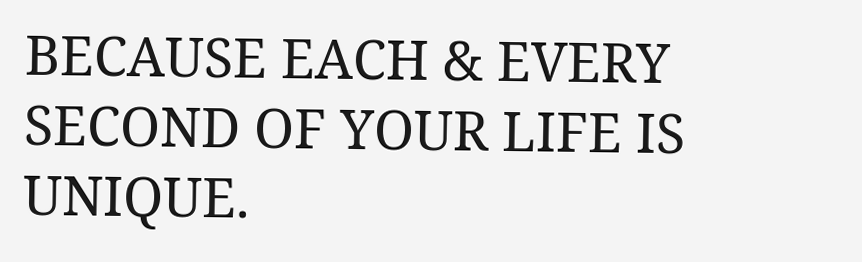BECAUSE EACH & EVERY SECOND OF YOUR LIFE IS UNIQUE.